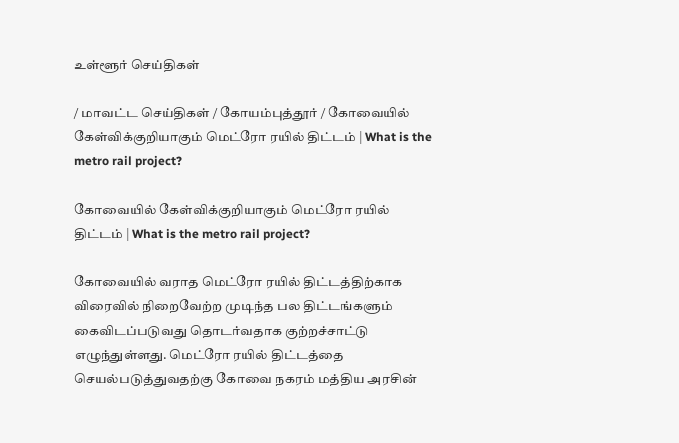உள்ளூர் செய்திகள்

/ மாவட்ட செய்திகள் / கோயம்புத்தூர் / கோவையில் கேள்விக்குறியாகும் மெட்ரோ ரயில் திட்டம் | What is the metro rail project?

கோவையில் கேள்விக்குறியாகும் மெட்ரோ ரயில் திட்டம் | What is the metro rail project?

கோவையில் வராத மெட்ரோ ரயில் திட்டத்திற்காக விரைவில் நிறைவேற்ற முடிந்த பல திட்டங்களும் கைவிடப்படுவது தொடர்வதாக குற்றச்சாட்டு எழுந்துள்ளது. மெட்ரோ ரயில் திட்டத்தை செயல்படுத்துவதற்கு கோவை நகரம் மத்திய அரசின்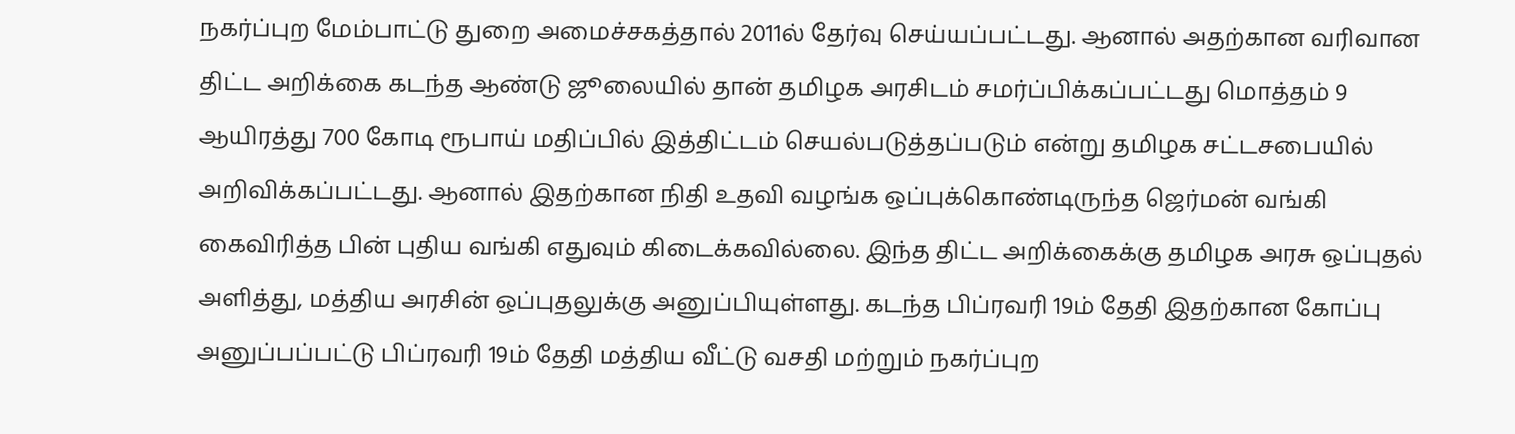நகர்ப்புற மேம்பாட்டு துறை அமைச்சகத்தால் 2011ல் தேர்வு செய்யப்பட்டது. ஆனால் அதற்கான வரிவான திட்ட அறிக்கை கடந்த ஆண்டு ஜூலையில் தான் தமிழக அரசிடம் சமர்ப்பிக்கப்பட்டது மொத்தம் 9 ஆயிரத்து 700 கோடி ரூபாய் மதிப்பில் இத்திட்டம் செயல்படுத்தப்படும் என்று தமிழக சட்டசபையில் அறிவிக்கப்பட்டது. ஆனால் இதற்கான நிதி உதவி வழங்க ஒப்புக்கொண்டிருந்த ஜெர்மன் வங்கி கைவிரித்த பின் புதிய வங்கி எதுவும் கிடைக்கவில்லை. இந்த திட்ட அறிக்கைக்கு தமிழக அரசு ஒப்புதல் அளித்து, மத்திய அரசின் ஒப்புதலுக்கு அனுப்பியுள்ளது. கடந்த பிப்ரவரி 19ம் தேதி இதற்கான கோப்பு அனுப்பப்பட்டு பிப்ரவரி 19ம் தேதி மத்திய வீட்டு வசதி மற்றும் நகர்ப்புற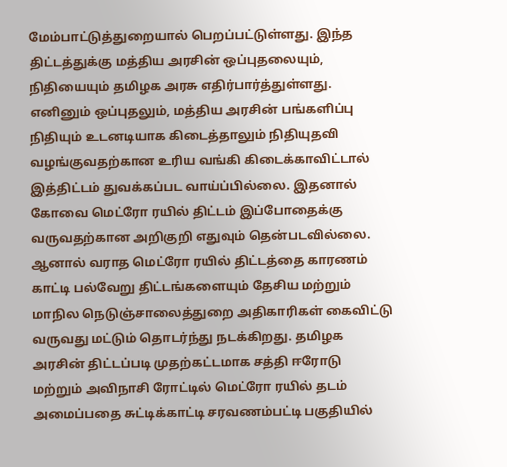மேம்பாட்டுத்துறையால் பெறப்பட்டுள்ளது. இந்த திட்டத்துக்கு மத்திய அரசின் ஒப்புதலையும், நிதியையும் தமிழக அரசு எதிர்பார்த்துள்ளது. எனினும் ஒப்புதலும், மத்திய அரசின் பங்களிப்பு நிதியும் உடனடியாக கிடைத்தாலும் நிதியுதவி வழங்குவதற்கான உரிய வங்கி கிடைக்காவிட்டால் இத்திட்டம் துவக்கப்பட வாய்ப்பில்லை. இதனால் கோவை மெட்ரோ ரயில் திட்டம் இப்போதைக்கு வருவதற்கான அறிகுறி எதுவும் தென்படவில்லை. ஆனால் வராத மெட்ரோ ரயில் திட்டத்தை காரணம் காட்டி பல்வேறு திட்டங்களையும் தேசிய மற்றும் மாநில நெடுஞ்சாலைத்துறை அதிகாரிகள் கைவிட்டு வருவது மட்டும் தொடர்ந்து நடக்கிறது. தமிழக அரசின் திட்டப்படி முதற்கட்டமாக சத்தி ஈரோடு மற்றும் அவிநாசி ரோட்டில் மெட்ரோ ரயில் தடம் அமைப்பதை சுட்டிக்காட்டி சரவணம்பட்டி பகுதியில்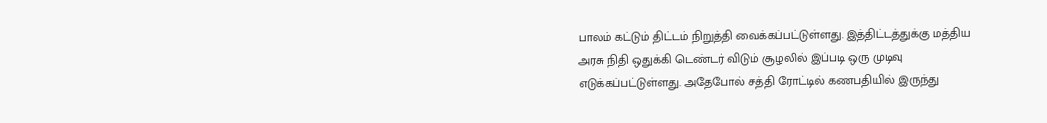பாலம் கட்டும் திட்டம் நிறுத்தி வைக்கப்பட்டுள்ளது. இத்திட்டத்துக்கு மத்திய அரசு நிதி ஒதுக்கி டெண்டர் விடும் சூழலில் இப்படி ஒரு முடிவு எடுக்கப்பட்டுள்ளது. அதேபோல் சத்தி ரோட்டில் கணபதியில் இருந்து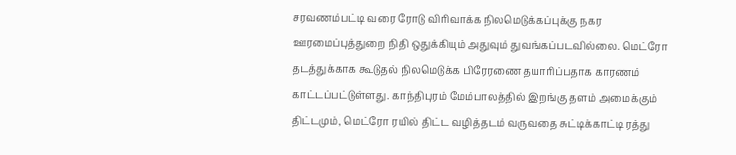சரவணம்பட்டி வரை ரோடு விரிவாக்க நிலமெடுக்கப்புக்கு நகர ஊரமைப்புத்துறை நிதி ஒதுக்கியும் அதுவும் துவங்கப்படவில்லை. மெட்ரோ தடத்துக்காக கூடுதல் நிலமெடுக்க பிரேரணை தயாரிப்பதாக காரணம் காட்டப்பட்டுள்ளது. காந்திபுரம் மேம்பாலத்தில் இறங்கு தளம் அமைக்கும் திட்டமும், மெட்ரோ ரயில் திட்ட வழித்தடம் வருவதை சுட்டிக்காட்டி ரத்து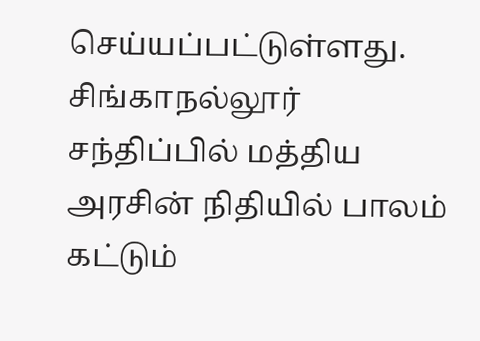செய்யப்பட்டுள்ளது. சிங்காநல்லூர் சந்திப்பில் மத்திய அரசின் நிதியில் பாலம் கட்டும்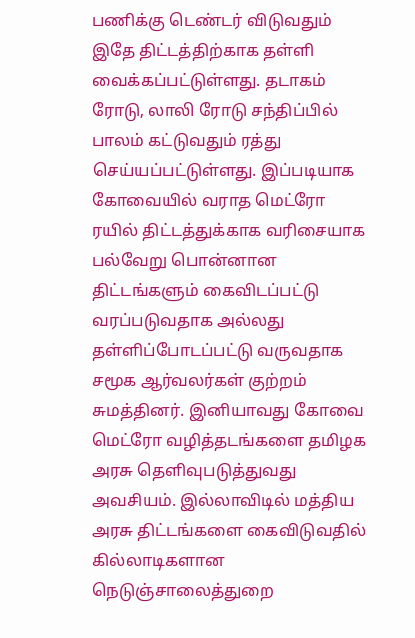பணிக்கு டெண்டர் விடுவதும் இதே திட்டத்திற்காக தள்ளி வைக்கப்பட்டுள்ளது. தடாகம் ரோடு, லாலி ரோடு சந்திப்பில் பாலம் கட்டுவதும் ரத்து செய்யப்பட்டுள்ளது. இப்படியாக கோவையில் வராத மெட்ரோ ரயில் திட்டத்துக்காக வரிசையாக பல்வேறு பொன்னான திட்டங்களும் கைவிடப்பட்டு வரப்படுவதாக அல்லது தள்ளிப்போடப்பட்டு வருவதாக சமூக ஆர்வலர்கள் குற்றம் சுமத்தினர். இனியாவது கோவை மெட்ரோ வழித்தடங்களை தமிழக அரசு தெளிவுபடுத்துவது அவசியம். இல்லாவிடில் மத்திய அரசு திட்டங்களை கைவிடுவதில் கில்லாடிகளான நெடுஞ்சாலைத்துறை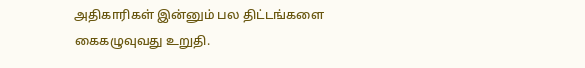அதிகாரிகள் இன்னும் பல திட்டங்களை கைகழுவுவது உறுதி.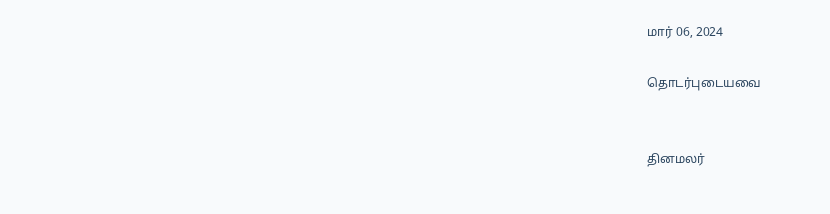மார் 06, 2024

தொடர்புடையவை


தினமலர்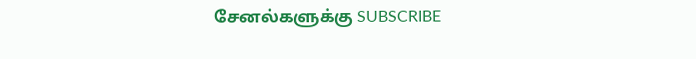சேனல்களுக்கு SUBSCRIBE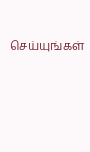செய்யுங்கள்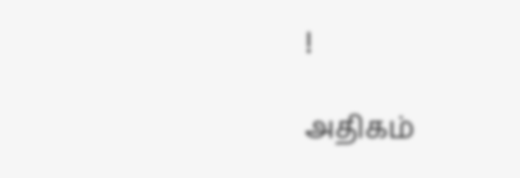!

அதிகம்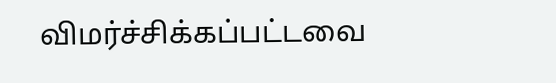விமர்ச்சிக்கப்பட்டவை